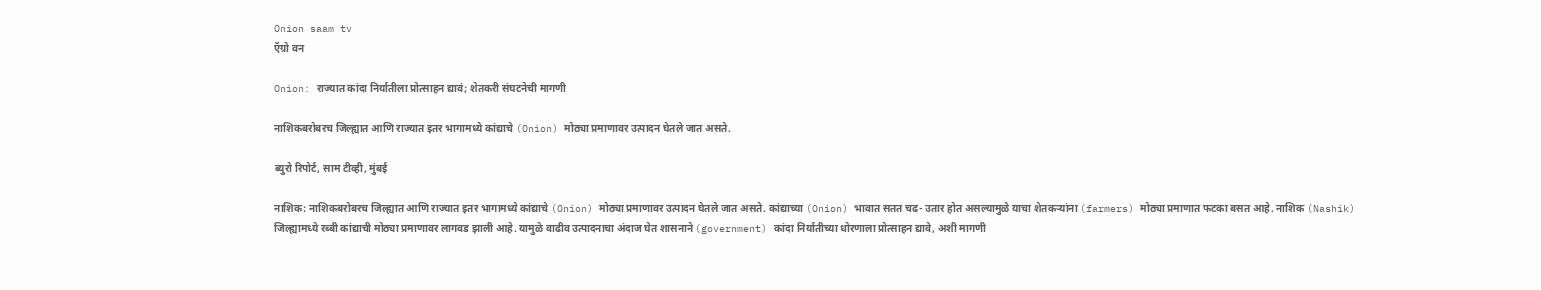Onion saam tv
ऍग्रो वन

Onion: राज्यात कांदा निर्यातीला प्रोत्साहन द्यावं; शेतकरी संघटनेची मागणी

नाशिकबरोबरच जिल्ह्यात आणि राज्यात इतर भागामध्ये कांद्याचे (Onion) मोठ्या प्रमाणावर उत्पादन घेतले जात असते.

ब्युरो रिपोर्ट, साम टीव्ही, मुंबई

नाशिक: नाशिकबरोबरच जिल्ह्यात आणि राज्यात इतर भागामध्ये कांद्याचे (Onion) मोठ्या प्रमाणावर उत्पादन घेतले जात असते. कांद्याच्या (Onion) भावात सतत चढ- उतार होत असल्यामुळे याचा शेतकऱ्यांना (farmers) मोठ्या प्रमाणात फटका बसत आहे. नाशिक (Nashik) जिल्ह्यामध्ये रब्बी कांद्याची मोठ्या प्रमाणावर लागवड झाली आहे. यामुळे वाढीव उत्पादनाचा अंदाज घेत शासनाने (government) कांदा निर्यातीच्या धोरणाला प्रोत्साहन द्यावे, अशी मागणी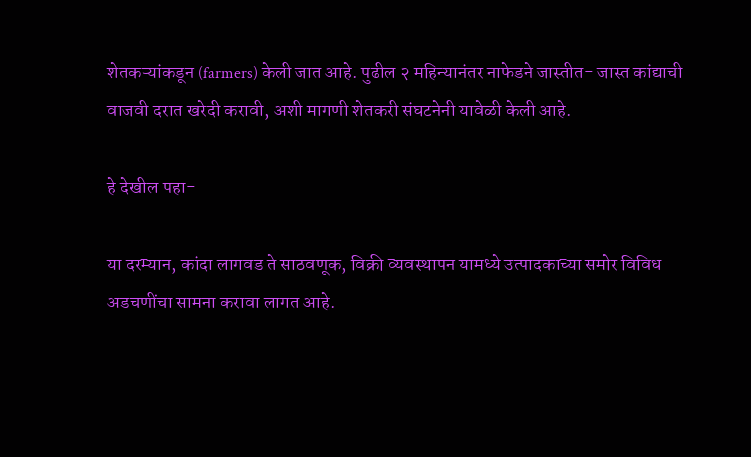शेतकऱ्यांकडून (farmers) केली जात आहे. पुढील २ महिन्यानंतर नाफेडने जास्तीत- जास्त कांद्याची वाजवी दरात खरेदी करावी, अशी मागणी शेतकरी संघटनेनी यावेळी केली आहे.

हे देखील पहा-

या दरम्यान, कांदा लागवड ते साठवणूक, विक्री व्यवस्थापन यामध्ये उत्पादकाच्या समोर विविध अडचणींचा सामना करावा लागत आहे.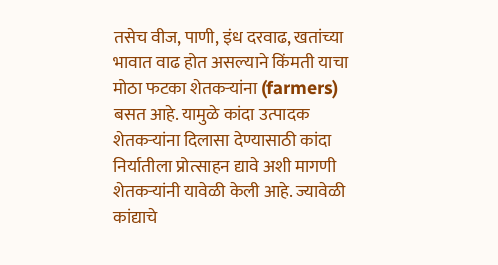तसेच वीज, पाणी, इंध दरवाढ, खतांच्या भावात वाढ होत असल्याने किंमती याचा मोठा फटका शेतकऱ्यांना (farmers) बसत आहे. यामुळे कांदा उत्पादक शेतकऱ्यांना दिलासा देण्यासाठी कांदा निर्यातीला प्रोत्साहन द्यावे अशी मागणी शेतकऱ्यांनी यावेळी केली आहे. ज्यावेळी कांद्याचे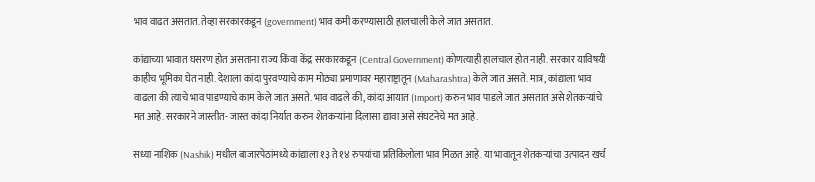भाव वाढत असतात. तेव्हा सरकारकडून (government) भाव कमी करण्यासाठी हालचाली केले जात असतात.

कांद्याच्या भावात घसरण होत असताना राज्य किंवा केंद्र सरकारकडून (Central Government) कोणत्याही हालचाल होत नाही. सरकार याविषयी काहीच भूमिका घेत नाही. देशाला कांदा पुरवण्याचे काम मोठ्या प्रमाणावर महाराष्ट्रातून (Maharashtra) केले जात असते. मात्र, कांद्याला भाव वाढला की त्याचे भाव पाडण्याचे काम केले जात असते. भाव वाढले की, कांदा आयात (Import) करुन भाव पाडले जात असतात असे शेतकऱ्यांचे मत आहे. सरकारने जास्तीत- जास्त कांदा निर्यात करुन शेतकऱ्यांना दिलासा द्यावा असे संघटनेचे मत आहे.

सध्या नाशिक (Nashik) मधील बाजारपेठांमध्ये कांद्याला १३ ते १४ रुपयांचा प्रतिकिलोला भाव मिळत आहे. या भावातून शेतकऱ्यांचा उत्पादन खर्च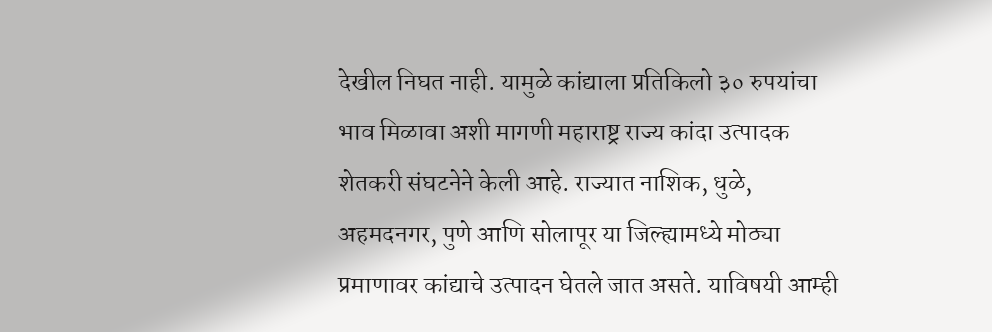देखील निघत नाही. यामुळे कांद्याला प्रतिकिलो ३० रुपयांचा भाव मिळावा अशी मागणी महाराष्ट्र राज्य कांदा उत्पादक शेतकरी संघटनेने केली आहे. राज्यात नाशिक, धुळे, अहमदनगर, पुणे आणि सोलापूर या जिल्ह्यामध्ये मोठ्या प्रमाणावर कांद्याचे उत्पादन घेतले जात असते. याविषयी आम्ही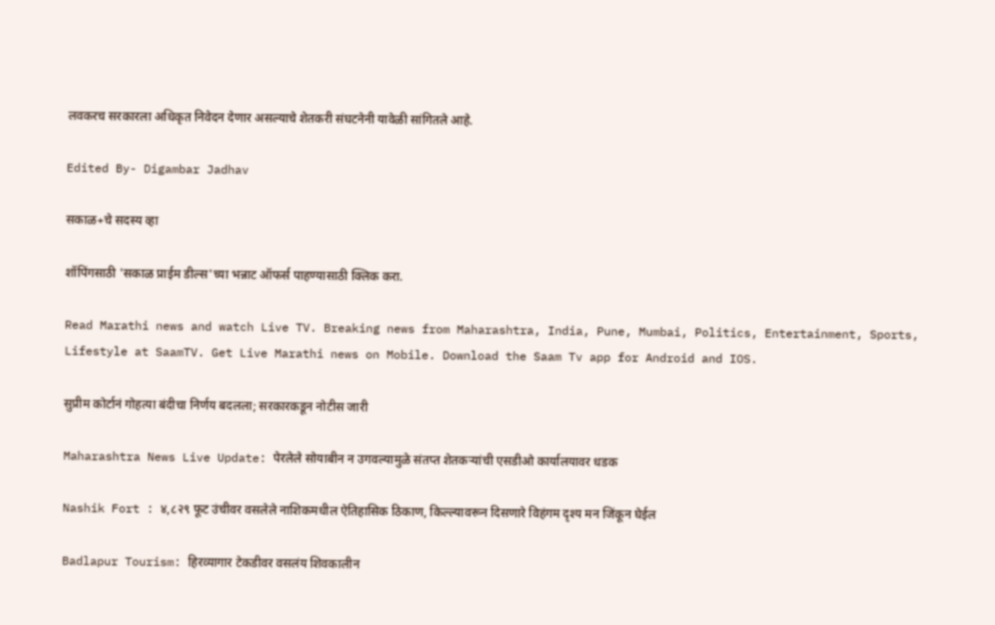लवकरच सरकारला अधिकृत निवेदन देणार असल्याचे शेतकरी संघटनेनी यावेळी सांगितले आहे.

Edited By- Digambar Jadhav

सकाळ+चे सदस्य व्हा

शॉपिंगसाठी 'सकाळ प्राईम डील्स'च्या भन्नाट ऑफर्स पाहण्यासाठी क्लिक करा.

Read Marathi news and watch Live TV. Breaking news from Maharashtra, India, Pune, Mumbai, Politics, Entertainment, Sports, Lifestyle at SaamTV. Get Live Marathi news on Mobile. Download the Saam Tv app for Android and IOS.

सुप्रीम कोर्टानं गोहत्या बंदीचा निर्णय बदलला; सरकारकडून नोटीस जारी

Maharashtra News Live Update: पेरलेले सोयाबीन न उगवल्यामुळे संतप्त शेतकऱ्यांची एसडीओ कार्यालयावर धडक

Nashik Fort : ४,८२९ फूट उंचीवर वसलेले नाशिकमधील ऐतिहासिक ठिकाण, किल्ल्यावरून दिसणारे विहंगम दृश्य मन जिंकून घेईल

Badlapur Tourism: हिरव्यागार टेकडीवर वसलंय शिवकालीन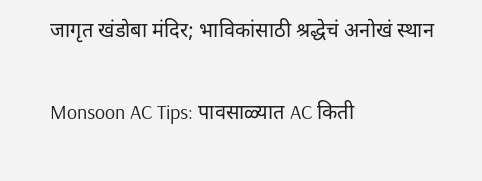जागृत खंडोबा मंदिर; भाविकांसाठी श्रद्धेचं अनोखं स्थान

Monsoon AC Tips: पावसाळ्यात AC किती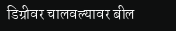डिग्रीवर चालवल्यावर बील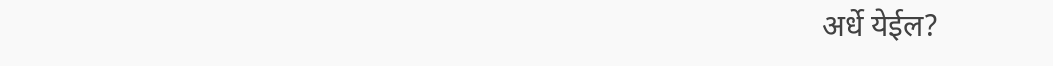अर्धे येईल?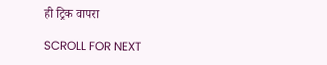ही ट्रिक वापरा

SCROLL FOR NEXT